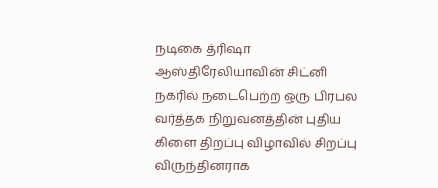நடிகை த்ரிஷா ஆஸ்திரேலியாவின் சிட்னி நகரில் நடைபெற்ற ஒரு பிரபல வர்த்தக நிறுவனத்தின் புதிய கிளை திறப்பு விழாவில் சிறப்பு விருந்தினராக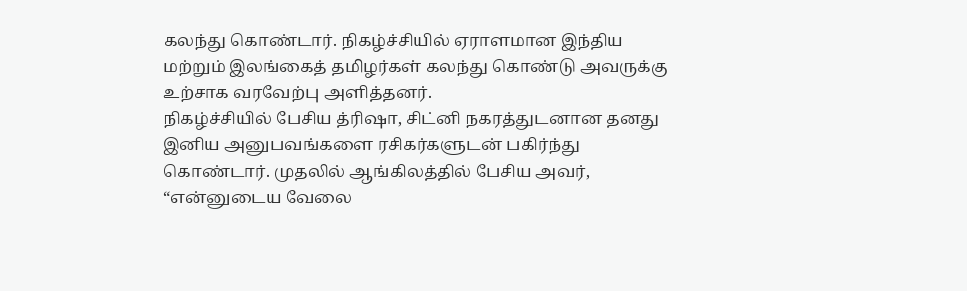கலந்து கொண்டார். நிகழ்ச்சியில் ஏராளமான இந்திய மற்றும் இலங்கைத் தமிழர்கள் கலந்து கொண்டு அவருக்கு உற்சாக வரவேற்பு அளித்தனர்.
நிகழ்ச்சியில் பேசிய த்ரிஷா, சிட்னி நகரத்துடனான தனது இனிய அனுபவங்களை ரசிகர்களுடன் பகிர்ந்து கொண்டார். முதலில் ஆங்கிலத்தில் பேசிய அவர், “என்னுடைய வேலை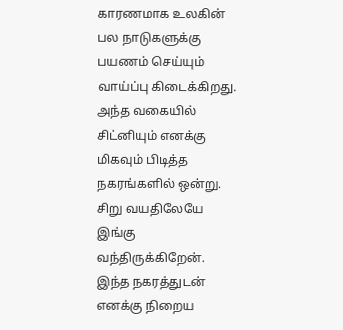காரணமாக உலகின் பல நாடுகளுக்கு பயணம் செய்யும் வாய்ப்பு கிடைக்கிறது.
அந்த வகையில் சிட்னியும் எனக்கு மிகவும் பிடித்த நகரங்களில் ஒன்று. சிறு வயதிலேயே இங்கு வந்திருக்கிறேன். இந்த நகரத்துடன் எனக்கு நிறைய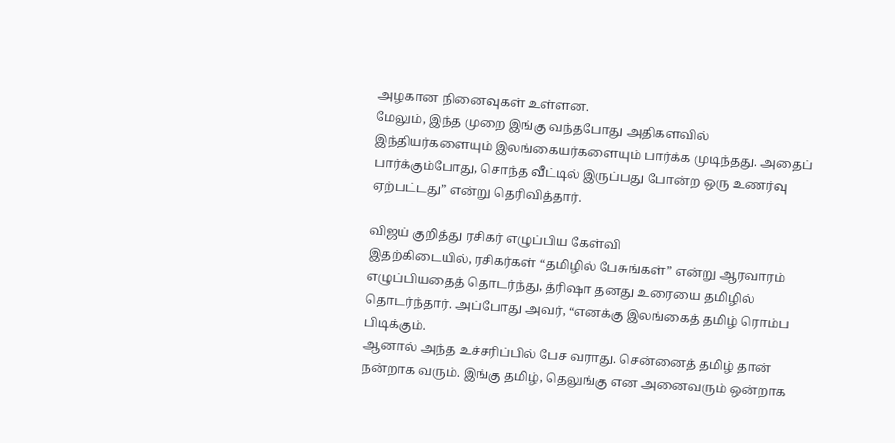அழகான நினைவுகள் உள்ளன.
மேலும், இந்த முறை இங்கு வந்தபோது அதிகளவில் இந்தியர்களையும் இலங்கையர்களையும் பார்க்க முடிந்தது. அதைப் பார்க்கும்போது, சொந்த வீட்டில் இருப்பது போன்ற ஒரு உணர்வு ஏற்பட்டது” என்று தெரிவித்தார்.

விஜய் குறித்து ரசிகர் எழுப்பிய கேள்வி
இதற்கிடையில், ரசிகர்கள் “தமிழில் பேசுங்கள்” என்று ஆரவாரம் எழுப்பியதைத் தொடர்ந்து, த்ரிஷா தனது உரையை தமிழில் தொடர்ந்தார். அப்போது அவர், “எனக்கு இலங்கைத் தமிழ் ரொம்ப பிடிக்கும்.
ஆனால் அந்த உச்சரிப்பில் பேச வராது. சென்னைத் தமிழ் தான் நன்றாக வரும். இங்கு தமிழ், தெலுங்கு என அனைவரும் ஒன்றாக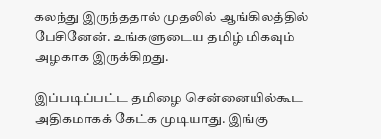கலந்து இருந்ததால் முதலில் ஆங்கிலத்தில் பேசினேன். உங்களுடைய தமிழ் மிகவும் அழகாக இருக்கிறது.

இப்படிப்பட்ட தமிழை சென்னையில்கூட அதிகமாகக் கேட்க முடியாது. இங்கு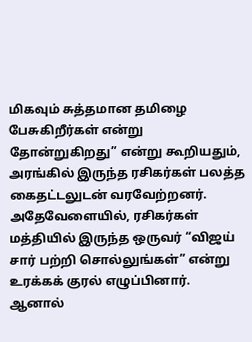மிகவும் சுத்தமான தமிழை பேசுகிறீர்கள் என்று தோன்றுகிறது” என்று கூறியதும், அரங்கில் இருந்த ரசிகர்கள் பலத்த கைதட்டலுடன் வரவேற்றனர்.
அதேவேளையில், ரசிகர்கள் மத்தியில் இருந்த ஒருவர் “விஜய் சார் பற்றி சொல்லுங்கள்” என்று உரக்கக் குரல் எழுப்பினார். ஆனால்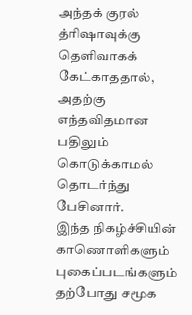அந்தக் குரல் த்ரிஷாவுக்கு தெளிவாகக் கேட்காததால், அதற்கு எந்தவிதமான பதிலும் கொடுக்காமல் தொடர்ந்து பேசினார்.
இந்த நிகழ்ச்சியின் காணொளிகளும் புகைப்படங்களும் தற்போது சமூக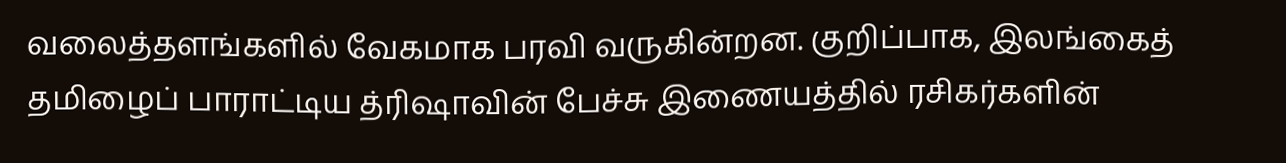வலைத்தளங்களில் வேகமாக பரவி வருகின்றன. குறிப்பாக, இலங்கைத் தமிழைப் பாராட்டிய த்ரிஷாவின் பேச்சு இணையத்தில் ரசிகர்களின்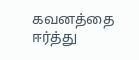கவனத்தை ஈர்த்து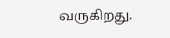வருகிறது.